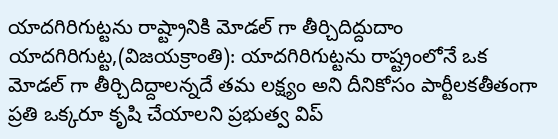యాదగిరిగుట్టను రాష్ట్రానికి మోడల్ గా తీర్చిదిద్దుదాం
యాదగిరిగుట్ట,(విజయక్రాంతి): యాదగిరిగుట్టను రాష్ట్రంలోనే ఒక మోడల్ గా తీర్చిదిద్దాలన్నదే తమ లక్ష్యం అని దీనికోసం పార్టీలకతీతంగా ప్రతి ఒక్కరూ కృషి చేయాలని ప్రభుత్వ విప్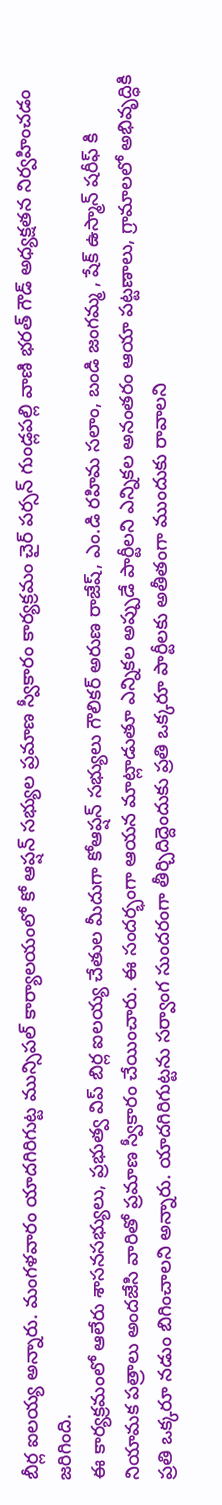బీర్ల ఐలయ్య అన్నారు. మంగళవారం యాదగిరిగుట్ట మున్సిపల్ కార్యాలయంలో కో ఆప్షన్ సభ్యుల ప్రమాణ స్వీకారం కార్యక్రమం చైర్ పర్సన్ గుండ్లపల్లి వాణి భరత్ గౌడ్ అధ్యక్షతన నిర్వహించడం జరిగింది.
ఈ కార్యక్రమంలో ఆలేరు శాసనసభ్యులు, ప్రభుత్వ విప్ బిర్ల ఐలయ్య చేతుల మీదుగా కోఆప్షన్ సభ్యులు గౌలికర్ అరుణ రాజేష్, ఎం.డి రహిమ సలాం, బండి జంగమ్మ , షేక్ ఉస్మాన్ షరీఫ్ కి నియామక పత్రాలు అందజేసి వారితో ప్రమాణ స్వీకారం చేయించారు. ఈ సందర్భంగా ఆయన మాట్లాడుతూ ఎన్నికల అప్పుడే పార్టీలని ఎన్నికల అనంతరం ఆయా పట్టణాలు, గ్రామాలలో అభివృద్ధికి ప్రతి ఒక్కరూ నడుం బిగించాలని అన్నారు. యాదగిరిగుట్టను సర్వాంగ సుందరంగా తీర్చిదిద్దెందుకు ప్రతి ఒక్కరూ పార్టీలకు అతీతంగా ముందుకు రావాలని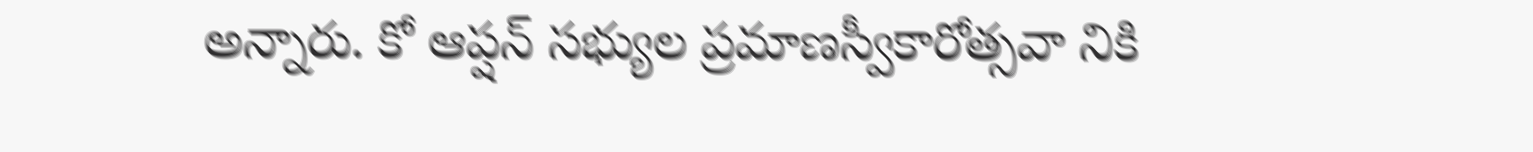అన్నారు. కో ఆప్షన్ సభ్యుల ప్రమాణస్వీకారోత్సవా నికి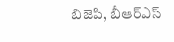బిజెపి, బీఆర్ఎస్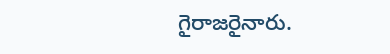గైరాజరైనారు.